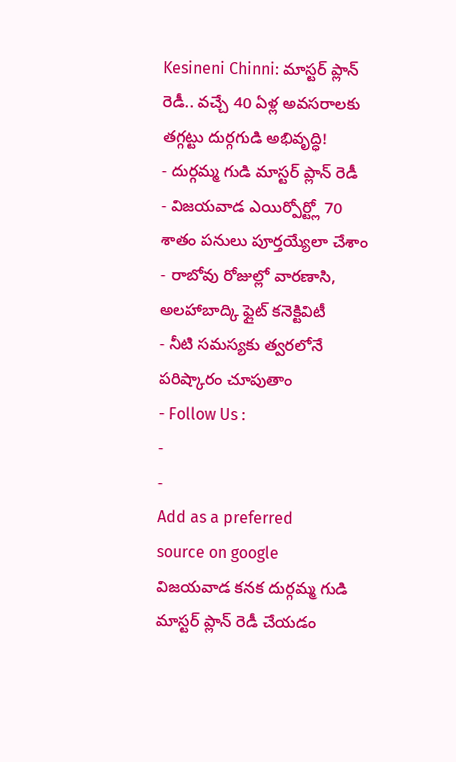Kesineni Chinni: మాస్టర్ ప్లాన్ రెడీ.. వచ్చే 40 ఏళ్ల అవసరాలకు తగ్గట్టు దుర్గగుడి అభివృద్ధి!
- దుర్గమ్మ గుడి మాస్టర్ ప్లాన్ రెడీ
- విజయవాడ ఎయిర్పోర్ట్లో 70 శాతం పనులు పూర్తయ్యేలా చేశాం
- రాబోవు రోజుల్లో వారణాసి, అలహాబాద్కి ఫ్లైట్ కనెక్టివిటీ
- నీటి సమస్యకు త్వరలోనే పరిష్కారం చూపుతాం
- Follow Us :
-
-
Add as a preferred
source on google
విజయవాడ కనక దుర్గమ్మ గుడి మాస్టర్ ప్లాన్ రెడీ చేయడం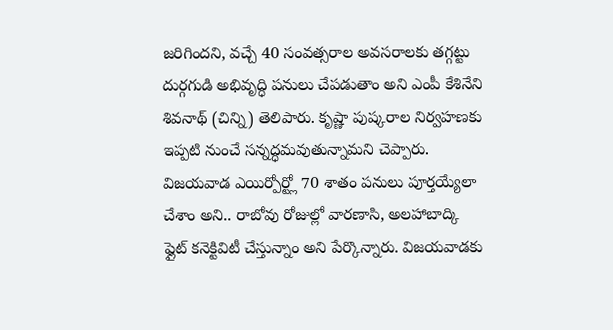జరిగిందని, వచ్చే 40 సంవత్సరాల అవసరాలకు తగ్గట్టు దుర్గగుడి అభివృద్ధి పనులు చేపడుతాం అని ఎంపీ కేశినేని శివనాథ్ (చిన్ని) తెలిపారు. కృష్ణా పుష్కరాల నిర్వహణకు ఇప్పటి నుంచే సన్నద్ధమవుతున్నామని చెప్పారు. విజయవాడ ఎయిర్పోర్ట్లో 70 శాతం పనులు పూర్తయ్యేలా చేశాం అని.. రాబోవు రోజుల్లో వారణాసి, అలహాబాద్కి ఫ్లైట్ కనెక్టివిటీ చేస్తున్నాం అని పేర్కొన్నారు. విజయవాడకు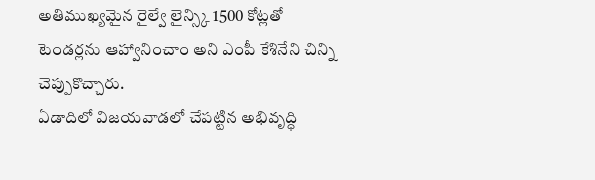అతిముఖ్యమైన రైల్వే లైన్స్కి 1500 కోట్లతో టెండర్లను ఆహ్వానించాం అని ఎంపీ కేశినేని చిన్ని చెప్పుకొచ్చారు.
ఏడాదిలో విజయవాడలో చేపట్టిన అభివృద్ధి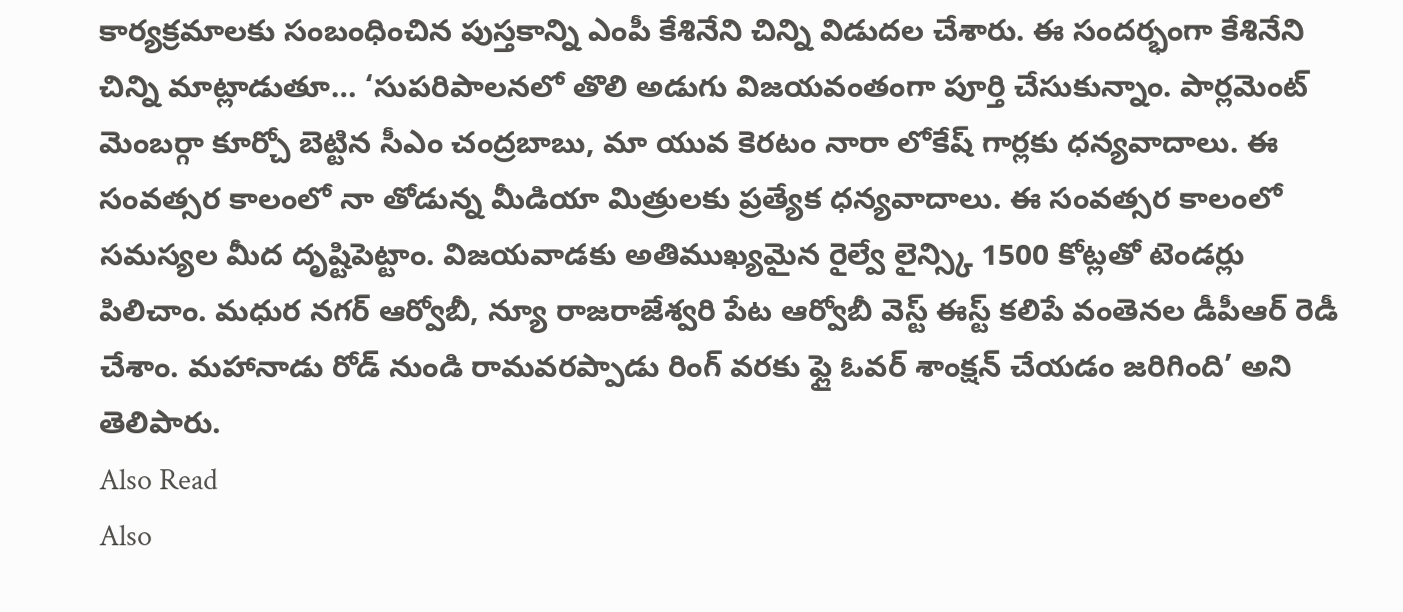కార్యక్రమాలకు సంబంధించిన పుస్తకాన్ని ఎంపీ కేశినేని చిన్ని విడుదల చేశారు. ఈ సందర్భంగా కేశినేని చిన్ని మాట్లాడుతూ… ‘సుపరిపాలనలో తొలి అడుగు విజయవంతంగా పూర్తి చేసుకున్నాం. పార్లమెంట్ మెంబర్గా కూర్చో బెట్టిన సీఎం చంద్రబాబు, మా యువ కెరటం నారా లోకేష్ గార్లకు ధన్యవాదాలు. ఈ సంవత్సర కాలంలో నా తోడున్న మీడియా మిత్రులకు ప్రత్యేక ధన్యవాదాలు. ఈ సంవత్సర కాలంలో సమస్యల మీద దృష్టిపెట్టాం. విజయవాడకు అతిముఖ్యమైన రైల్వే లైన్స్కి 1500 కోట్లతో టెండర్లు పిలిచాం. మధుర నగర్ ఆర్వోబీ, న్యూ రాజరాజేశ్వరి పేట ఆర్వోబీ వెస్ట్ ఈస్ట్ కలిపే వంతెనల డీపీఆర్ రెడీ చేశాం. మహానాడు రోడ్ నుండి రామవరప్పాడు రింగ్ వరకు ఫ్లై ఓవర్ శాంక్షన్ చేయడం జరిగింది’ అని తెలిపారు.
Also Read
Also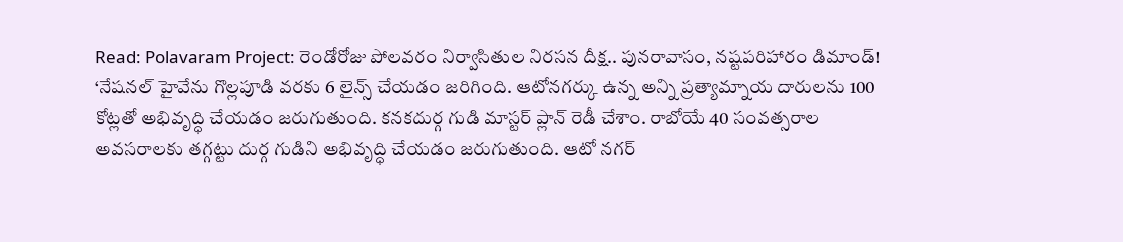Read: Polavaram Project: రెండోరోజు పోలవరం నిర్వాసితుల నిరసన దీక్ష.. పునరావాసం, నష్టపరిహారం డిమాండ్!
‘నేషనల్ హైవేను గొల్లపూడి వరకు 6 లైన్స్ చేయడం జరిగింది. ఆటోనగర్కు ఉన్న అన్ని ప్రత్యామ్నాయ దారులను 100 కోట్లతో అభివృద్ధి చేయడం జరుగుతుంది. కనకదుర్గ గుడి మాస్టర్ ప్లాన్ రెడీ చేశాం. రాబోయే 40 సంవత్సరాల అవసరాలకు తగ్గట్టు దుర్గ గుడిని అభివృద్ధి చేయడం జరుగుతుంది. ఆటో నగర్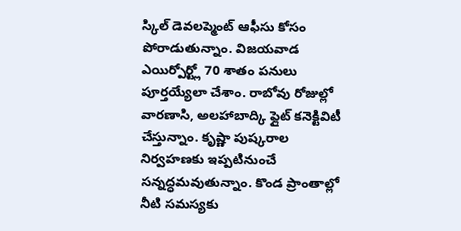స్కిల్ డెవలప్మెంట్ ఆఫీసు కోసం పోరాడుతున్నాం. విజయవాడ ఎయిర్పోర్ట్లో 70 శాతం పనులు పూర్తయ్యేలా చేశాం. రాబోవు రోజుల్లో వారణాసి, అలహాబాద్కి ఫ్లైట్ కనెక్టివిటీ చేస్తున్నాం. కృష్ణా పుష్కరాల నిర్వహణకు ఇప్పటినుంచే సన్నద్ధమవుతున్నాం. కొండ ప్రాంతాల్లో నీటి సమస్యకు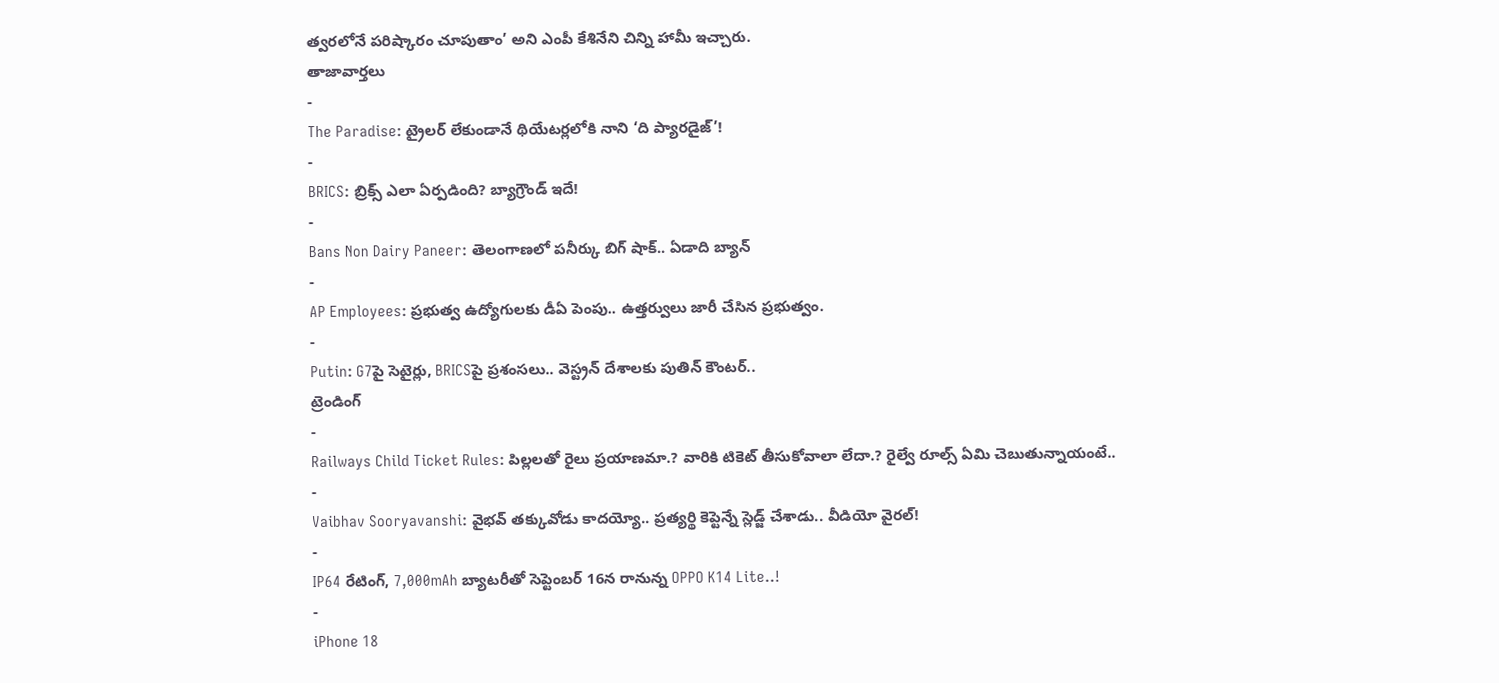త్వరలోనే పరిష్కారం చూపుతాం’ అని ఎంపీ కేశినేని చిన్ని హామీ ఇచ్చారు.
తాజావార్తలు
-
The Paradise: ట్రైలర్ లేకుండానే థియేటర్లలోకి నాని ‘ది ప్యారడైజ్’!
-
BRICS: బ్రిక్స్ ఎలా ఏర్పడింది? బ్యాగ్రౌండ్ ఇదే!
-
Bans Non Dairy Paneer: తెలంగాణలో పనీర్కు బిగ్ షాక్.. ఏడాది బ్యాన్
-
AP Employees: ప్రభుత్వ ఉద్యోగులకు డీఏ పెంపు.. ఉత్తర్వులు జారీ చేసిన ప్రభుత్వం.
-
Putin: G7పై సెటైర్లు, BRICSపై ప్రశంసలు.. వెస్ట్రన్ దేశాలకు పుతిన్ కౌంటర్..
ట్రెండింగ్
-
Railways Child Ticket Rules: పిల్లలతో రైలు ప్రయాణమా.? వారికి టికెట్ తీసుకోవాలా లేదా.? రైల్వే రూల్స్ ఏమి చెబుతున్నాయంటే..
-
Vaibhav Sooryavanshi: వైభవ్ తక్కువోడు కాదయ్యో.. ప్రత్యర్థి కెప్టెన్నే స్లెడ్జ్ చేశాడు.. వీడియో వైరల్!
-
IP64 రేటింగ్, 7,000mAh బ్యాటరీతో సెప్టెంబర్ 16న రానున్న OPPO K14 Lite..!
-
iPhone 18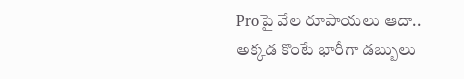Proపై వేల రూపాయలు ఆదా.. అక్కడ కొంటే భారీగా డబ్బులు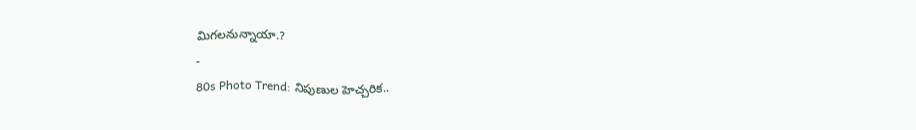మిగలనున్నాయా.?
-
80s Photo Trend: నిపుణుల హెచ్చరిక..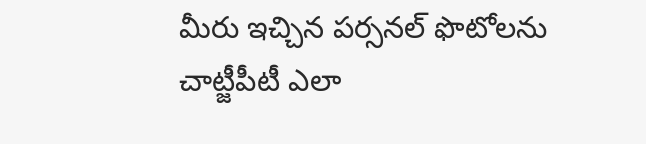మీరు ఇచ్చిన పర్సనల్ ఫొటోలను చాట్జీపీటీ ఎలా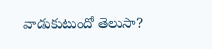వాడుకుటుందో తెలుసా?